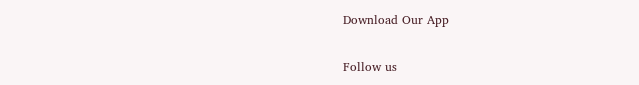Download Our App

Follow us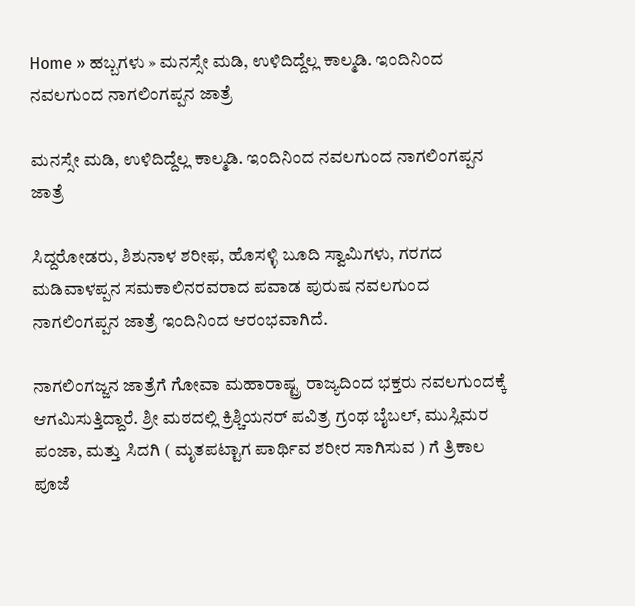Home » ಹಬ್ಬಗಳು » ಮನಸ್ಸೇ ಮಡಿ, ಉಳಿದಿದ್ದೆಲ್ಲ ಕಾಲ್ಮಡಿ. ಇಂದಿನಿಂದ ನವಲಗುಂದ ನಾಗಲಿಂಗಪ್ಪನ ಜಾತ್ರೆ

ಮನಸ್ಸೇ ಮಡಿ, ಉಳಿದಿದ್ದೆಲ್ಲ ಕಾಲ್ಮಡಿ. ಇಂದಿನಿಂದ ನವಲಗುಂದ ನಾಗಲಿಂಗಪ್ಪನ ಜಾತ್ರೆ

ಸಿದ್ದರೋಡರು, ಶಿಶುನಾಳ ಶರೀಫ, ಹೊಸಳ್ಳಿ ಬೂದಿ ಸ್ವಾಮಿಗಳು, ಗರಗದ ಮಡಿವಾಳಪ್ಪನ ಸಮಕಾಲಿನರವರಾದ ಪವಾಡ ಪುರುಷ ನವಲಗುಂದ ನಾಗಲಿಂಗಪ್ಪನ ಜಾತ್ರೆ ಇಂದಿನಿಂದ ಆರಂಭವಾಗಿದೆ.

ನಾಗಲಿಂಗಜ್ಜನ ಜಾತ್ರೆಗೆ ಗೋವಾ ಮಹಾರಾಷ್ಟ್ರ ರಾಜ್ಯದಿಂದ ಭಕ್ತರು ನವಲಗುಂದಕ್ಕೆ ಆಗಮಿಸುತ್ತಿದ್ದಾರೆ. ಶ್ರೀ ಮಠದಲ್ಲಿ ಕ್ರಿಶ್ಚಿಯನರ್ ಪವಿತ್ರ ಗ್ರಂಥ ಬೈಬಲ್, ಮುಸ್ಲಿಮರ ಪಂಜಾ, ಮತ್ತು ಸಿದಗಿ ( ಮೃತಪಟ್ಟಾಗ ಪಾರ್ಥಿವ ಶರೀರ ಸಾಗಿಸುವ ) ಗೆ ತ್ರಿಕಾಲ ಪೂಜೆ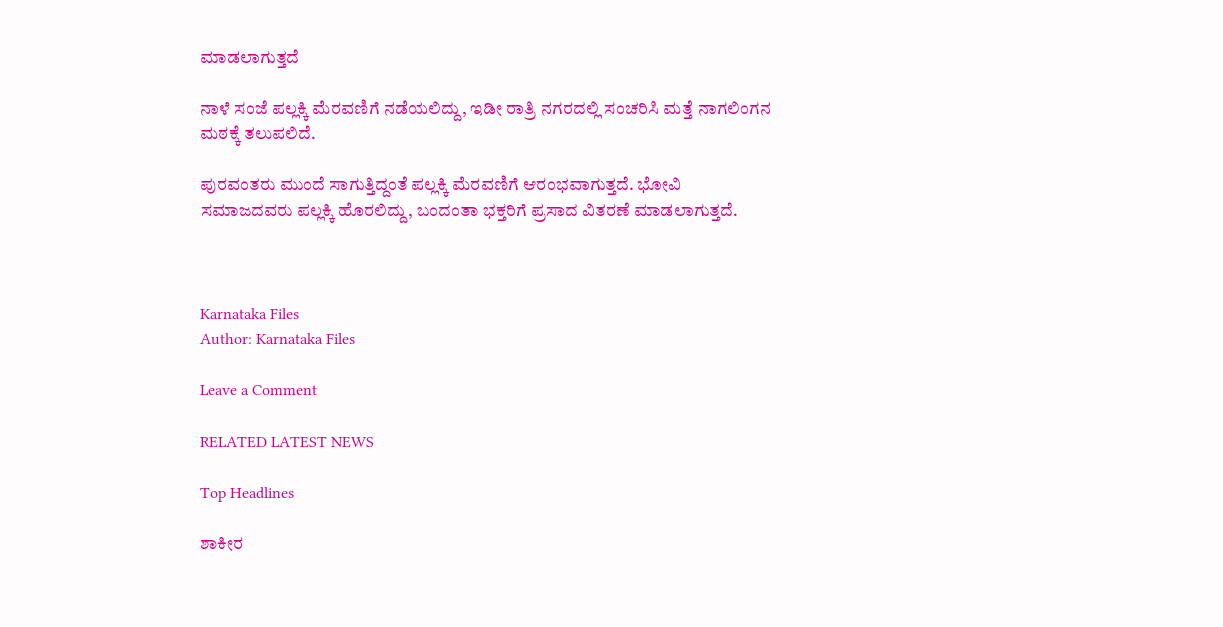ಮಾಡಲಾಗುತ್ತದೆ

ನಾಳೆ ಸಂಜೆ ಪಲ್ಲಕ್ಕಿ ಮೆರವಣಿಗೆ ನಡೆಯಲಿದ್ದು, ಇಡೀ ರಾತ್ರಿ ನಗರದಲ್ಲಿ ಸಂಚರಿಸಿ ಮತ್ತೆ ನಾಗಲಿಂಗನ ಮಠಕ್ಕೆ ತಲುಪಲಿದೆ.

ಪುರವಂತರು ಮುಂದೆ ಸಾಗುತ್ತಿದ್ದಂತೆ ಪಲ್ಲಕ್ಕಿ ಮೆರವಣಿಗೆ ಆರಂಭವಾಗುತ್ತದೆ. ಭೋವಿ ಸಮಾಜದವರು ಪಲ್ಲಕ್ಕಿ ಹೊರಲಿದ್ದು, ಬಂದಂತಾ ಭಕ್ತರಿಗೆ ಪ್ರಸಾದ ವಿತರಣೆ ಮಾಡಲಾಗುತ್ತದೆ.



Karnataka Files
Author: Karnataka Files

Leave a Comment

RELATED LATEST NEWS

Top Headlines

ಶಾಕೀರ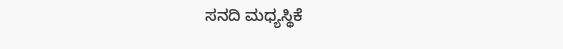ಸನದಿ ಮಧ್ಯಸ್ಥಿಕೆ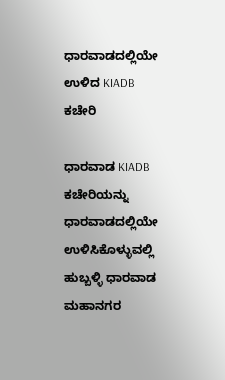ಧಾರವಾಡದಲ್ಲಿಯೇ ಉಳಿದ KIADB ಕಚೇರಿ

ಧಾರವಾಡ KIADB ಕಚೇರಿಯನ್ನು ಧಾರವಾಡದಲ್ಲಿಯೇ ಉಳಿಸಿಕೊಳ್ಳುವಲ್ಲಿ ಹುಬ್ಬಳ್ಳಿ ಧಾರವಾಡ ಮಹಾನಗರ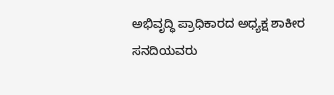ಅಭಿವೃದ್ಧಿ ಪ್ರಾಧಿಕಾರದ ಅಧ್ಯಕ್ಷ ಶಾಕೀರ ಸನದಿಯವರು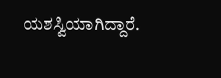ಯಶಸ್ವಿಯಾಗಿದ್ದಾರೆ.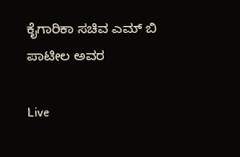ಕೈಗಾರಿಕಾ ಸಚಿವ ಎಮ್ ಬಿ ಪಾಟೀಲ ಅವರ

Live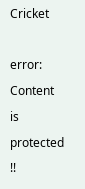Cricket

error: Content is protected !!